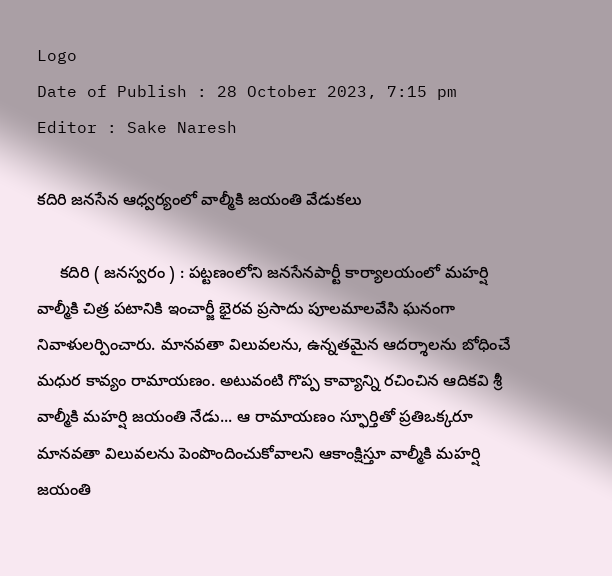Logo
Date of Publish : 28 October 2023, 7:15 pm
Editor : Sake Naresh

కదిరి జనసేన ఆధ్వర్యంలో వాల్మీకి జయంతి వేడుకలు

     కదిరి ( జనస్వరం ) : పట్టణంలోని జనసేనపార్టీ కార్యాలయంలో మహర్షి వాల్మీకి చిత్ర పటానికి ఇంచార్జీ భైరవ ప్రసాదు పూలమాలవేసి ఘనంగా నివాళులర్పించారు. మానవతా విలువలను, ఉన్నతమైన ఆదర్శాలను బోధించే మధుర కావ్యం రామాయణం. అటువంటి గొప్ప కావ్యాన్ని రచించిన ఆదికవి శ్రీ వాల్మీకి మహర్షి జయంతి నేడు... ఆ రామాయణం స్ఫూర్తితో ప్రతిఒక్కరూ మానవతా విలువలను పెంపొందించుకోవాలని ఆకాంక్షిస్తూ వాల్మీకి మహర్షి జయంతి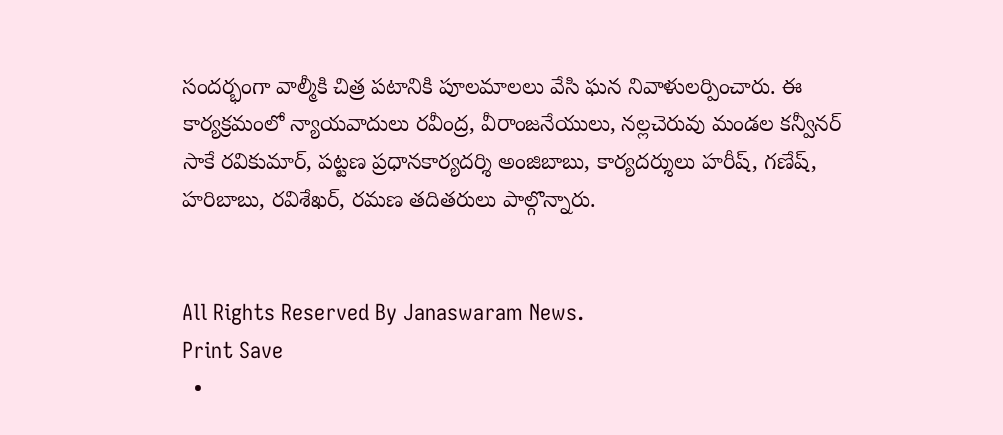సందర్భంగా వాల్మీకి చిత్ర పటానికి పూలమాలలు వేసి ఘన నివాళులర్పించారు. ఈ కార్యక్రమంలో న్యాయవాదులు రవీంద్ర, వీరాంజనేయులు, నల్లచెరువు మండల కన్వీనర్ సాకే రవికుమార్, పట్టణ ప్రధానకార్యదర్శి అంజిబాబు, కార్యదర్శులు హరీష్, గణేష్, హరిబాబు, రవిశేఖర్, రమణ తదితరులు పాల్గొన్నారు.


All Rights Reserved By Janaswaram News.
Print Save
  •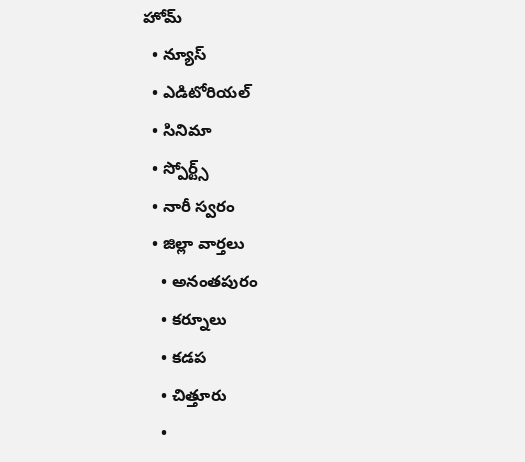హోమ్
  • న్యూస్
  • ఎడిటోరియల్
  • సినిమా
  • స్పోర్ట్స్
  • నారీ స్వరం
  • జిల్లా వార్తలు
    • అనంతపురం
    • కర్నూలు
    • కడప
    • చిత్తూరు
    •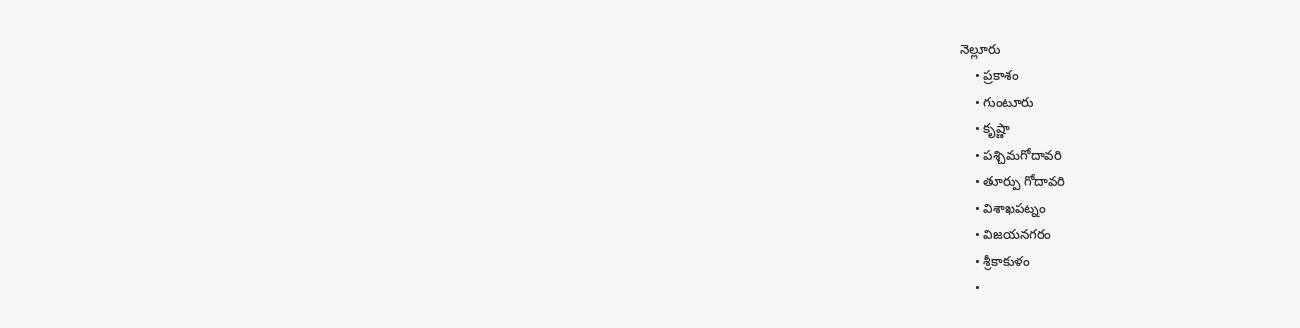నెల్లూరు
    • ప్రకాశం
    • గుంటూరు
    • కృష్ణా
    • పశ్చిమగోదావరి
    • తూర్పు గోదావరి
    • విశాఖపట్నం
    • విజయనగరం
    • శ్రీకాకుళం
    •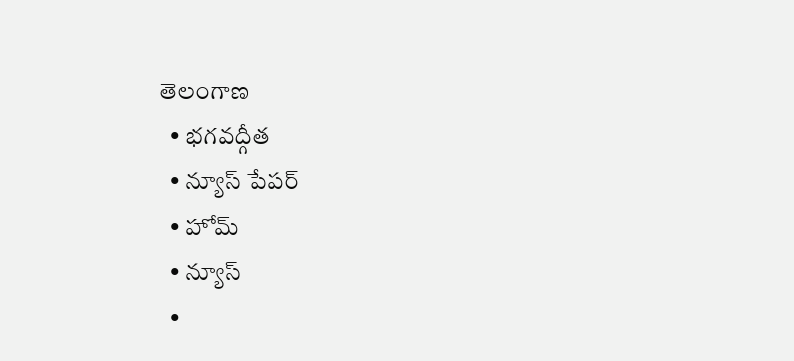తెలంగాణ
  • భగవద్గీత
  • న్యూస్ పేపర్
  • హోమ్
  • న్యూస్
  •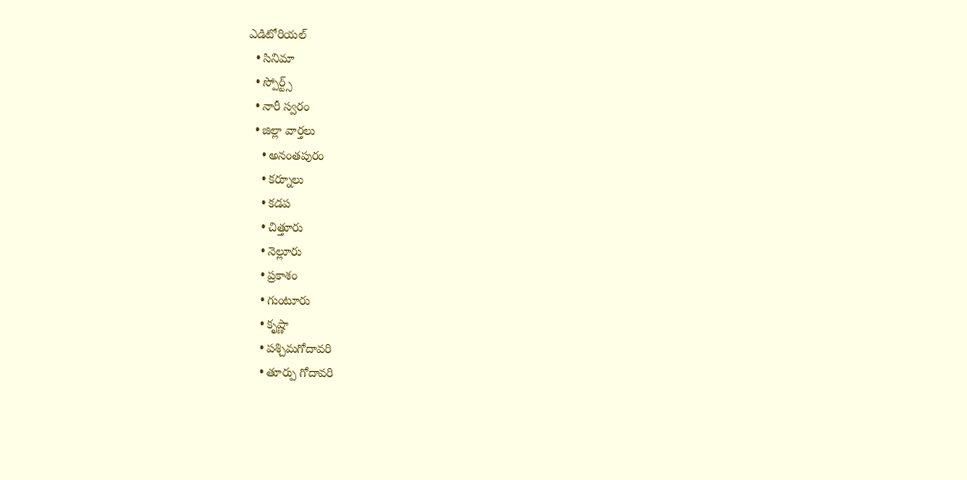ఎడిటోరియల్
  • సినిమా
  • స్పోర్ట్స్
  • నారీ స్వరం
  • జిల్లా వార్తలు
    • అనంతపురం
    • కర్నూలు
    • కడప
    • చిత్తూరు
    • నెల్లూరు
    • ప్రకాశం
    • గుంటూరు
    • కృష్ణా
    • పశ్చిమగోదావరి
    • తూర్పు గోదావరి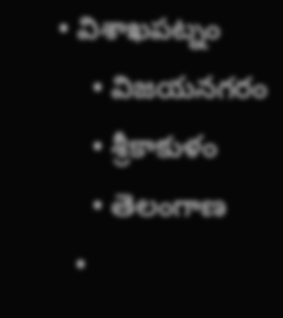• విశాఖపట్నం
    • విజయనగరం
    • శ్రీకాకుళం
    • తెలంగాణ
  •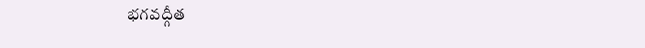భగవద్గీత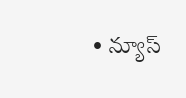• న్యూస్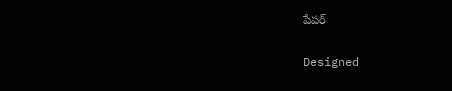పేపర్

Designed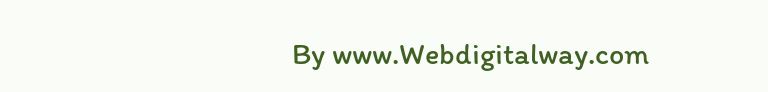By www.Webdigitalway.com